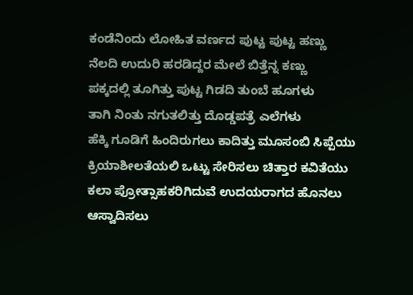ಕಂಡೆನಿಂದು ಲೋಹಿತ ವರ್ಣದ ಪುಟ್ಟ ಪುಟ್ಟ ಹಣ್ಣು
ನೆಲದಿ ಉದುರಿ ಹರಡಿದ್ದರ ಮೇಲೆ ಬಿತ್ತೆನ್ನ ಕಣ್ಣು
ಪಕ್ಕದಲ್ಲಿ ತೂಗಿತ್ತು ಪುಟ್ಟ ಗಿಡದಿ ತುಂಬೆ ಹೂಗಳು
ತಾಗಿ ನಿಂತು ನಗುತಲಿತ್ತು ದೊಡ್ಡಪತ್ರೆ ಎಲೆಗಳು
ಹೆಕ್ಕಿ ಗೂಡಿಗೆ ಹಿಂದಿರುಗಲು ಕಾದಿತ್ತು ಮೂಸಂಬಿ ಸಿಪ್ಪೆಯು
ಕ್ರಿಯಾಶೀಲತೆಯಲಿ ಒಟ್ಟು ಸೇರಿಸಲು ಚಿತ್ತಾರ ಕವಿತೆಯು
ಕಲಾ ಪ್ರೋತ್ಸಾಹಕರಿಗಿದುವೆ ಉದಯರಾಗದ ಹೊನಲು
ಆಸ್ವಾದಿಸಲು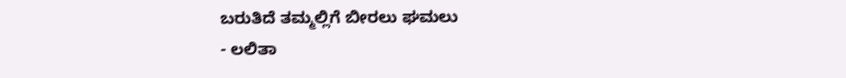ಬರುತಿದೆ ತಮ್ಮಲ್ಲಿಗೆ ಬೀರಲು ಘಮಲು
- ಲಲಿತಾ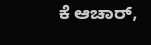ಕೆ ಆಚಾರ್,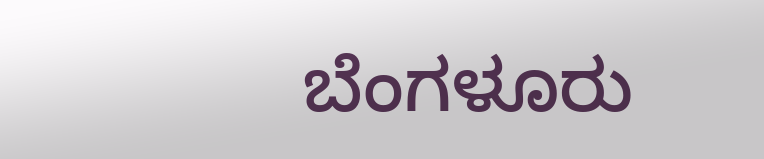ಬೆಂಗಳೂರು